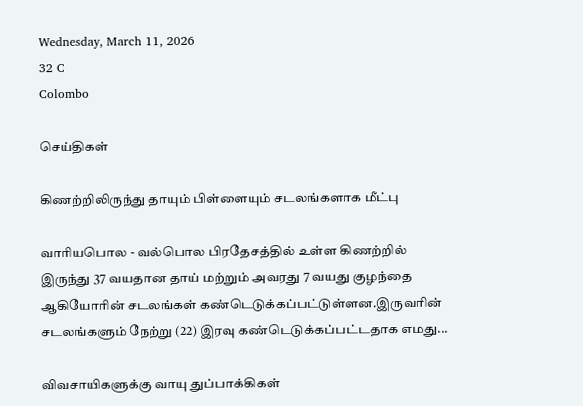Wednesday, March 11, 2026
32 C
Colombo

செய்திகள்

கிணற்றிலிருந்து தாயும் பிள்ளையும் சடலங்களாக மீட்பு

வாரியபொல - வல்பொல பிரதேசத்தில் உள்ள கிணற்றில் இருந்து 37 வயதான தாய் மற்றும் அவரது 7 வயது குழந்தை ஆகியோரின் சடலங்கள் கண்டெடுக்கப்பட்டுள்ளன.இருவரின் சடலங்களும் நேற்று (22) இரவு கண்டெடுக்கப்பட்டதாக எமது...

விவசாயிகளுக்கு வாயு துப்பாக்கிகள்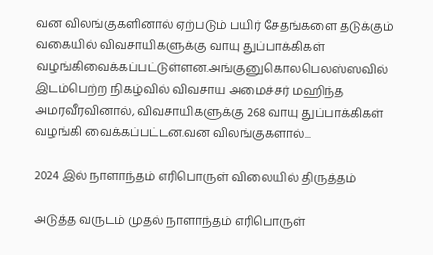வன விலங்குகளினால் ஏற்படும் பயிர் சேதங்களை தடுக்கும் வகையில் விவசாயிகளுக்கு வாயு துப்பாக்கிகள் வழங்கிவைக்கப்பட்டுள்ளன.அங்குனுகொலபெலஸ்ஸவில் இடம்பெற்ற நிகழ்வில் விவசாய அமைச்சர் மஹிந்த அமரவீரவினால், விவசாயிகளுக்கு 268 வாயு துப்பாக்கிகள் வழங்கி வைக்கப்பட்டன.வன விலங்குகளால்...

2024 இல் நாளாந்தம் எரிபொருள் விலையில் திருத்தம்

அடுத்த வருடம் முதல் நாளாந்தம் எரிபொருள்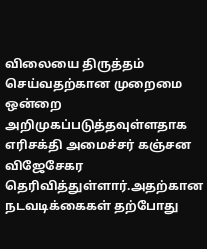விலையை திருத்தம் செய்வதற்கான முறைமை ஒன்றை அறிமுகப்படுத்தவுள்ளதாக எரிசக்தி அமைச்சர் கஞ்சன விஜேசேகர தெரிவித்துள்ளார்.அதற்கான நடவடிக்கைகள் தற்போது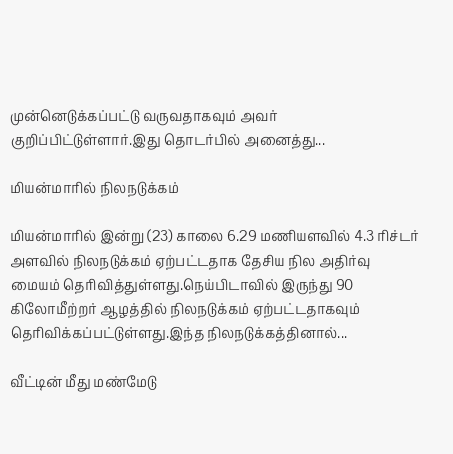முன்னெடுக்கப்பட்டு வருவதாகவும் அவர் குறிப்பிட்டுள்ளார்.இது தொடர்பில் அனைத்து...

மியன்மாரில் நிலநடுக்கம்

மியன்மாரில் இன்று (23) காலை 6.29 மணியளவில் 4.3 ரிச்டர் அளவில் நிலநடுக்கம் ஏற்பட்டதாக தேசிய நில அதிர்வு மையம் தெரிவித்துள்ளது.நெய்பிடாவில் இருந்து 90 கிலோமீற்றர் ஆழத்தில் நிலநடுக்கம் ஏற்பட்டதாகவும் தெரிவிக்கப்பட்டுள்ளது.இந்த நிலநடுக்கத்தினால்...

வீட்டின் மீது மண்மேடு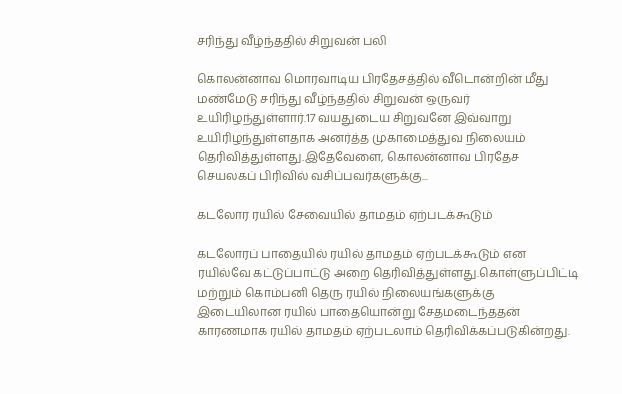சரிந்து வீழ்ந்ததில் சிறுவன் பலி

கொலன்னாவ மொரவாடிய பிரதேசத்தில் வீடொன்றின் மீது மண்மேடு சரிந்து வீழ்ந்ததில் சிறுவன் ஒருவர் உயிரிழந்துள்ளார்.17 வயதுடைய சிறுவனே இவ்வாறு உயிரிழந்துள்ளதாக அனர்த்த முகாமைத்துவ நிலையம் தெரிவித்துள்ளது.இதேவேளை, கொலன்னாவ பிரதேச செயலகப் பிரிவில் வசிப்பவர்களுக்கு...

கடலோர ரயில் சேவையில் தாமதம் ஏற்படக்கூடும்

கடலோரப் பாதையில் ரயில் தாமதம் ஏற்படக்கூடும் என ரயில்வே கட்டுப்பாட்டு அறை தெரிவித்துள்ளது.கொள்ளுப்பிட்டி மற்றும் கொம்பனி தெரு ரயில் நிலையங்களுக்கு இடையிலான ரயில் பாதையொன்று சேதமடைந்ததன் காரணமாக ரயில் தாமதம் ஏற்படலாம் தெரிவிக்கப்படுகின்றது.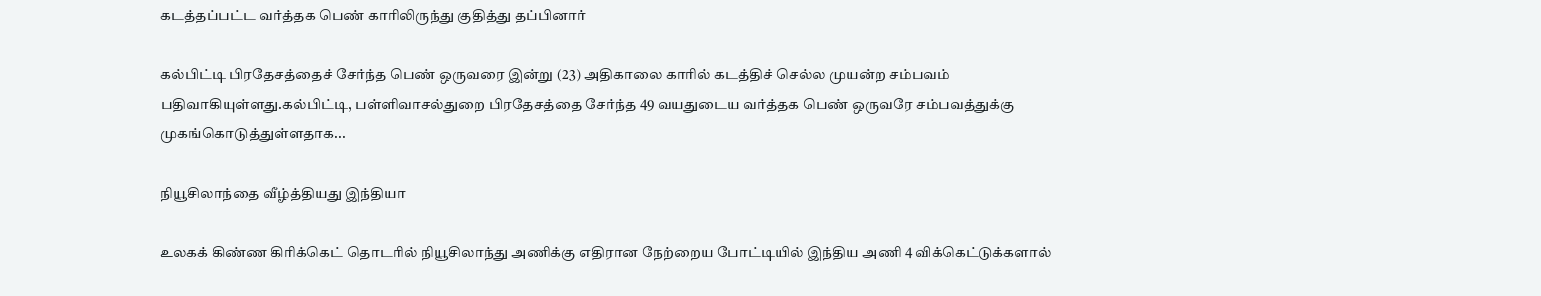கடத்தப்பட்ட வர்த்தக பெண் காரிலிருந்து குதித்து தப்பினார்

கல்பிட்டி பிரதேசத்தைச் சேர்ந்த பெண் ஒருவரை இன்று (23) அதிகாலை காரில் கடத்திச் செல்ல முயன்ற சம்பவம் பதிவாகியுள்ளது.கல்பிட்டி, பள்ளிவாசல்துறை பிரதேசத்தை சேர்ந்த 49 வயதுடைய வர்த்தக பெண் ஒருவரே சம்பவத்துக்கு முகங்கொடுத்துள்ளதாக...

நியூசிலாந்தை வீழ்த்தியது இந்தியா

உலகக் கிண்ண கிரிக்கெட் தொடரில் நியூசிலாந்து அணிக்கு எதிரான நேற்றைய போட்டியில் இந்திய அணி 4 விக்கெட்டுக்களால்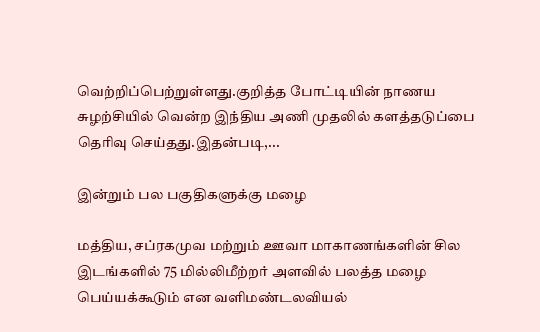வெற்றிப்பெற்றுள்ளது.குறித்த போட்டியின் நாணய சுழற்சியில் வென்ற இந்திய அணி முதலில் களத்தடுப்பை தெரிவு செய்தது.இதன்படி,...

இன்றும் பல பகுதிகளுக்கு மழை

மத்திய, சப்ரகமுவ மற்றும் ஊவா மாகாணங்களின் சில இடங்களில் 75 மில்லிமீற்றர் அளவில் பலத்த மழை பெய்யக்கூடும் என வளிமண்டலவியல்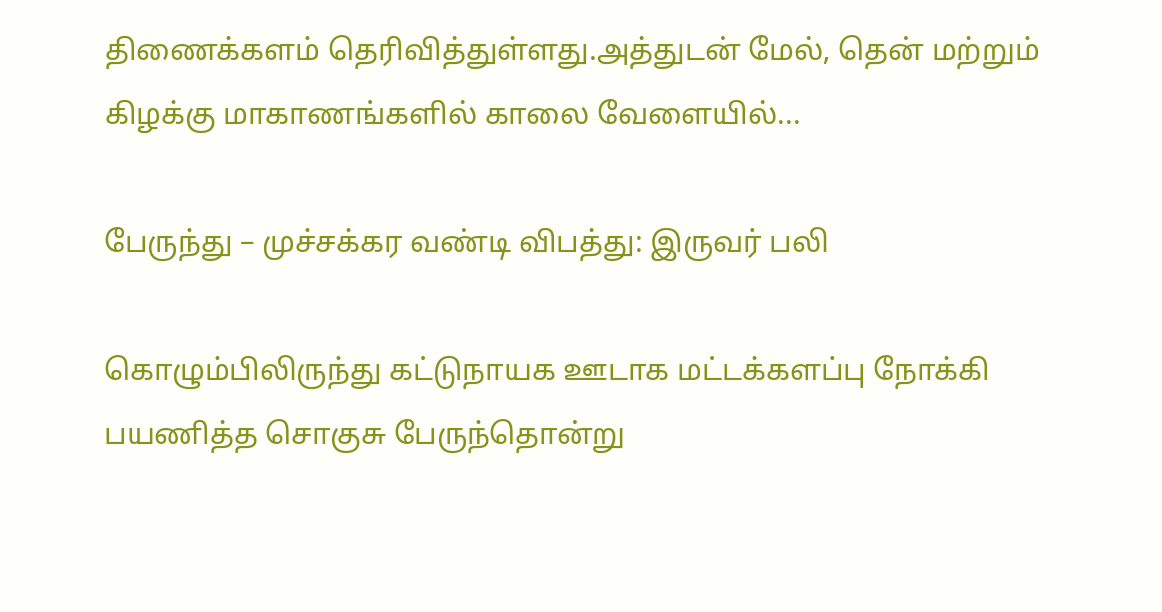திணைக்களம் தெரிவித்துள்ளது.அத்துடன் மேல், தென் மற்றும் கிழக்கு மாகாணங்களில் காலை வேளையில்...

பேருந்து – முச்சக்கர வண்டி விபத்து: இருவர் பலி

கொழும்பிலிருந்து கட்டுநாயக ஊடாக மட்டக்களப்பு நோக்கி பயணித்த சொகுசு பேருந்தொன்று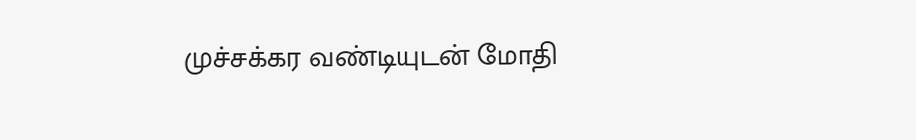முச்சக்கர வண்டியுடன் மோதி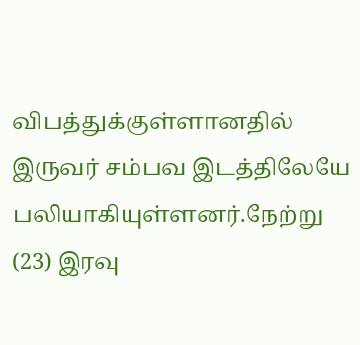விபத்துக்குள்ளானதில் இருவர் சம்பவ இடத்திலேயே பலியாகியுள்ளனர்.நேற்று (23) இரவு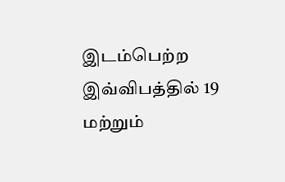இடம்பெற்ற இவ்விபத்தில் 19 மற்றும்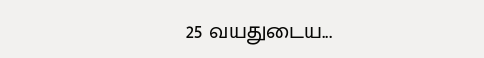25 வயதுடைய...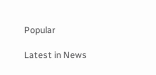Popular

Latest in News